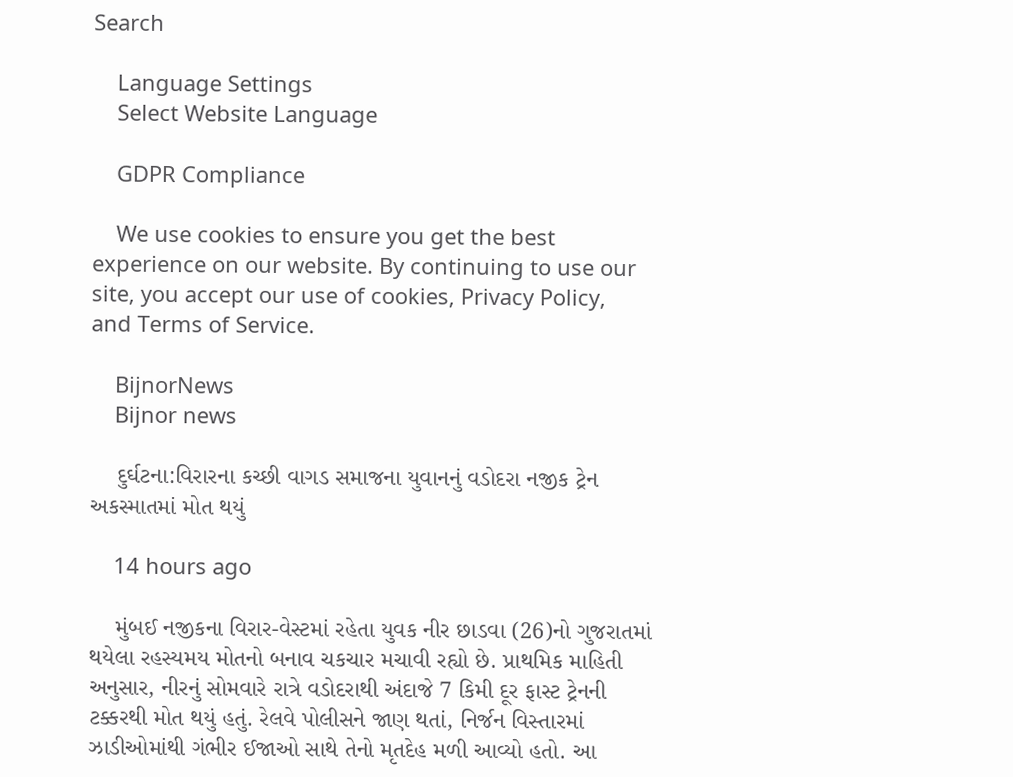Search

    Language Settings
    Select Website Language

    GDPR Compliance

    We use cookies to ensure you get the best experience on our website. By continuing to use our site, you accept our use of cookies, Privacy Policy, and Terms of Service.

    BijnorNews
    Bijnor news

    દુર્ઘટના:વિરારના કચ્છી વાગડ સમાજના યુવાનનું વડોદરા નજીક ટ્રેન અકસ્માતમાં મોત થયું

    14 hours ago

    મુંબઈ નજીકના વિરાર-વેસ્ટમાં રહેતા યુવક નીર છાડવા (26)નો ગુજરાતમાં થયેલા રહસ્યમય મોતનો બનાવ ચકચાર મચાવી રહ્યો છે. પ્રાથમિક માહિતી અનુસાર, નીરનું સોમવારે રાત્રે વડોદરાથી અંદાજે 7 કિમી દૂર ફાસ્ટ ટ્રેનની ટક્કરથી મોત થયું હતું. રેલવે પોલીસને જાણ થતાં, નિર્જન વિસ્તારમાં ઝાડીઓમાંથી ગંભીર ઈજાઓ સાથે તેનો મૃતદેહ મળી આવ્યો હતો. આ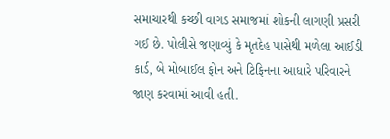સમાચારથી કચ્છી વાગડ સમાજમાં શોકની લાગણી પ્રસરી ગઈ છે. પોલીસે જણાવ્યું કે મૃતદેહ પાસેથી મળેલા આઈડી કાર્ડ, બે મોબાઈલ ફોન અને ટિફિનના આધારે પરિવારને જાણ કરવામાં આવી હતી.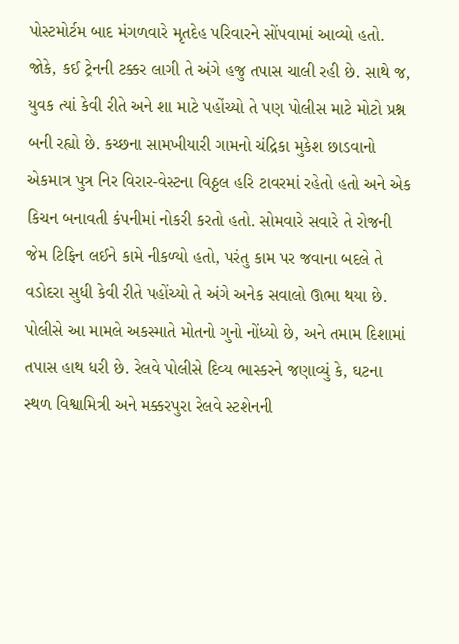પોસ્ટમોર્ટમ બાદ મંગળવારે મૃતદેહ પરિવારને સોંપવામાં આવ્યો હતો. જોકે, કઈ ટ્રેનની ટક્કર લાગી તે અંગે હજુ તપાસ ચાલી રહી છે. સાથે જ, યુવક ત્યાં કેવી રીતે અને શા માટે પહોંચ્યો તે પણ પોલીસ માટે મોટો પ્રશ્ન બની રહ્યો છે. કચ્છના સામખીયારી ગામનો ચંદ્રિકા મુકેશ છાડવાનો એકમાત્ર પુત્ર નિર વિરાર-વેસ્ટના વિઠ્ઠલ હરિ ટાવરમાં રહેતો હતો અને એક કિચન બનાવતી કંપનીમાં નોકરી કરતો હતો. સોમવારે સવારે તે રોજની જેમ ટિફિન લઈને કામે નીકળ્યો હતો, પરંતુ કામ પર જવાના બદલે તે વડોદરા સુધી કેવી રીતે પહોંચ્યો તે અંગે અનેક સવાલો ઊભા થયા છે. પોલીસે આ મામલે અકસ્માતે મોતનો ગુનો નોંધ્યો છે, અને તમામ દિશામાં તપાસ હાથ ધરી છે. રેલવે પોલીસે દિવ્ય ભાસ્કરને જણાવ્યું કે, ઘટના સ્થળ વિશ્વામિત્રી અને મક્કરપુરા રેલવે સ્ટશેનની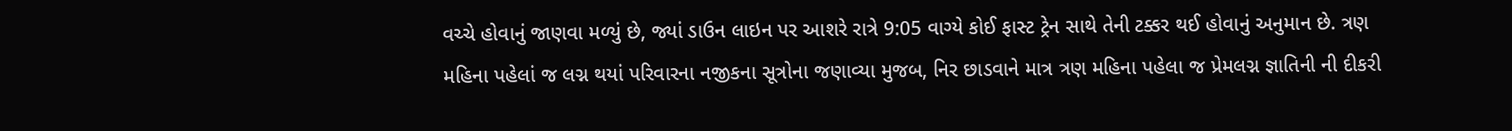વચ્ચે હોવાનું જાણવા મળ્યું છે, જ્યાં ડાઉન લાઇન પર આશરે રાત્રે 9:05 વાગ્યે કોઈ ફાસ્ટ ટ્રેન સાથે તેની ટક્કર થઈ હોવાનું અનુમાન છે. ત્રણ મહિના પહેલાં જ લગ્ન થયાં પરિવારના નજીકના સૂત્રોના જણાવ્યા મુજબ, નિર છાડવાને માત્ર ત્રણ મહિના પહેલા જ પ્રેમલગ્ન જ્ઞાતિની ની દીકરી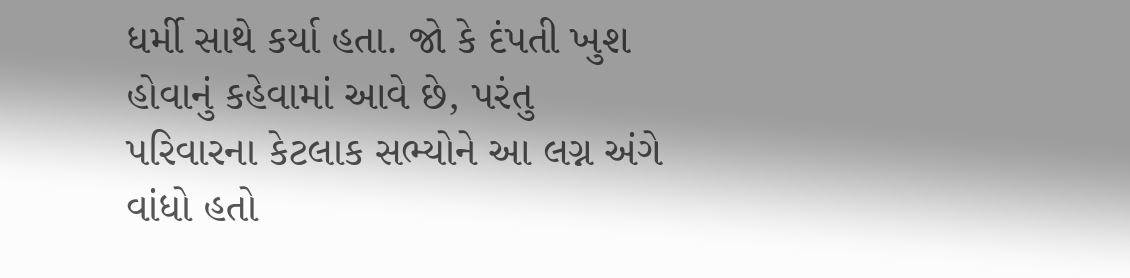ધર્મી સાથે કર્યા હતા. જો કે દંપતી ખુશ હોવાનું કહેવામાં આવે છે, પરંતુ પરિવારના કેટલાક સભ્યોને આ લગ્ન અંગે વાંધો હતો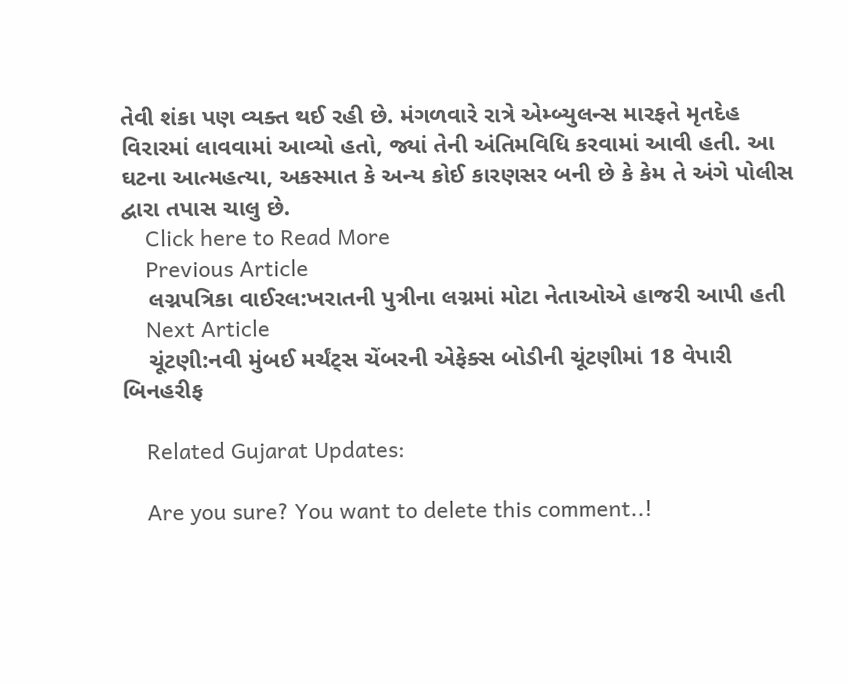તેવી શંકા પણ વ્યક્ત થઈ રહી છે. મંગળવારે રાત્રે એમ્બ્યુલન્સ મારફતે મૃતદેહ વિરારમાં લાવવામાં આવ્યો હતો, જ્યાં તેની અંતિમવિધિ કરવામાં આવી હતી. આ ઘટના આત્મહત્યા, અકસ્માત કે અન્ય કોઈ કારણસર બની છે કે કેમ તે અંગે પોલીસ દ્વારા તપાસ ચાલુ છે.
    Click here to Read More
    Previous Article
    લગ્નપત્રિકા વાઈરલ:ખરાતની પુત્રીના લગ્નમાં મોટા નેતાઓએ હાજરી આપી હતી
    Next Article
    ચૂંટણી:નવી મુંબઈ મર્ચંટ્સ ચેંબરની એફેક્સ બોડીની ચૂંટણીમાં 18 વેપારી બિનહરીફ

    Related Gujarat Updates:

    Are you sure? You want to delete this comment..!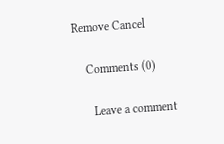Remove Cancel

    Comments (0)

      Leave a comment